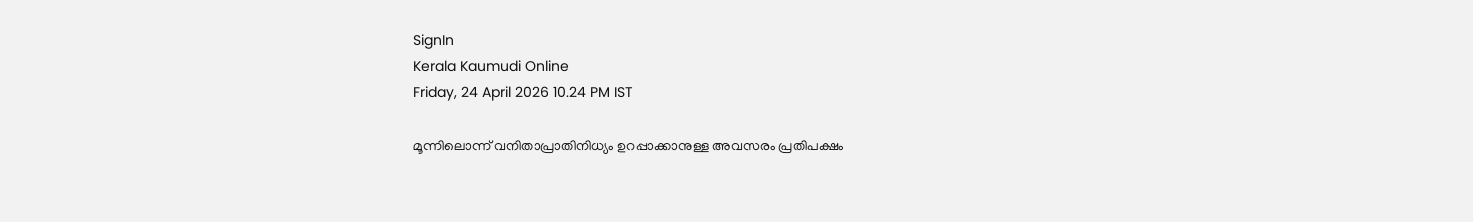SignIn
Kerala Kaumudi Online
Friday, 24 April 2026 10.24 PM IST

മൂന്നിലൊന്ന് വനിതാപ്രാതിനിധ്യം ഉറപ്പാക്കാനുള്ള അവസരം പ്രതിപക്ഷം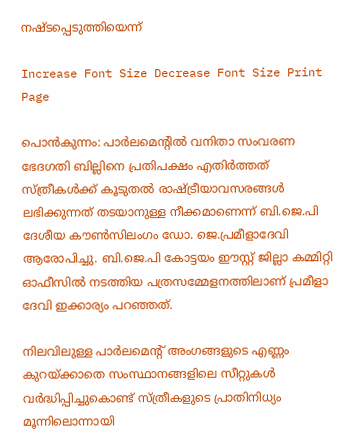നഷ്ടപ്പെടുത്തിയെന്ന്

Increase Font Size Decrease Font Size Print Page

പൊൻകുന്നം: പാർലമെന്റിൽ വനിതാ സംവരണ ഭേദഗതി ബില്ലിനെ പ്രതിപക്ഷം എതിർത്തത് സ്ത്രീകൾക്ക് കൂടുതൽ രാഷ്ട്രീയാവസരങ്ങൾ ലഭിക്കുന്നത് തടയാനുള്ള നീക്കമാണെന്ന് ബി.ജെ.പി ദേശീയ കൗൺസിലംഗം ഡോ. ജെ.പ്രമീളാദേവി ആരോപിച്ചു. ബി.ജെ.പി കോട്ടയം ഈസ്റ്റ് ജില്ലാ കമ്മിറ്റി ഓഫീസിൽ നടത്തിയ പത്രസമ്മേളനത്തിലാണ് പ്രമീളാ ദേവി ഇക്കാര്യം പറഞ്ഞത്.

നിലവിലുള്ള പാർലമെന്റ് അംഗങ്ങളുടെ എണ്ണം കുറയ്ക്കാതെ സംസ്ഥാനങ്ങളിലെ സീറ്റുകൾ വർദ്ധിപ്പിച്ചുകൊണ്ട് സ്ത്രീകളുടെ പ്രാതിനിധ്യം മൂന്നിലൊന്നായി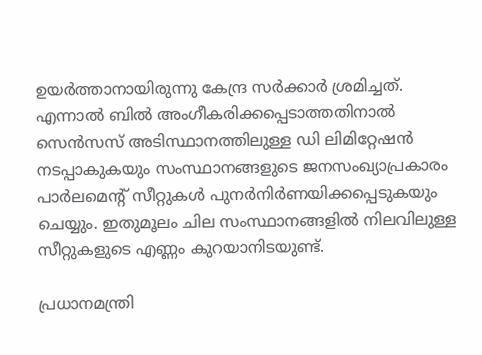ഉയർത്താനായിരുന്നു കേന്ദ്ര സർക്കാർ ശ്രമിച്ചത്.
എന്നാൽ ബിൽ അംഗീകരിക്കപ്പെടാത്തതിനാൽ സെൻസസ് അടിസ്ഥാനത്തിലുള്ള ഡി ലിമിറ്റേഷൻ നടപ്പാകുകയും സംസ്ഥാനങ്ങളുടെ ജനസംഖ്യാപ്രകാരം പാർലമെന്റ് സീറ്റുകൾ പുനർനിർണയിക്കപ്പെടുകയും ചെയ്യും. ഇതുമൂലം ചില സംസ്ഥാനങ്ങളിൽ നിലവിലുള്ള സീറ്റുകളുടെ എണ്ണം കുറയാനിടയുണ്ട്.

പ്രധാനമന്ത്രി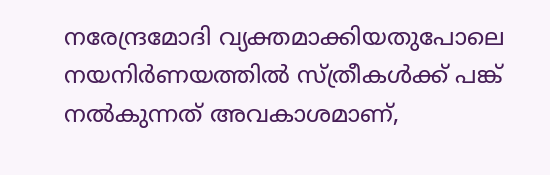നരേന്ദ്രമോദി വ്യക്തമാക്കിയതുപോലെ നയനിർണയത്തിൽ സ്ത്രീകൾക്ക് പങ്ക് നൽകുന്നത് അവകാശമാണ്,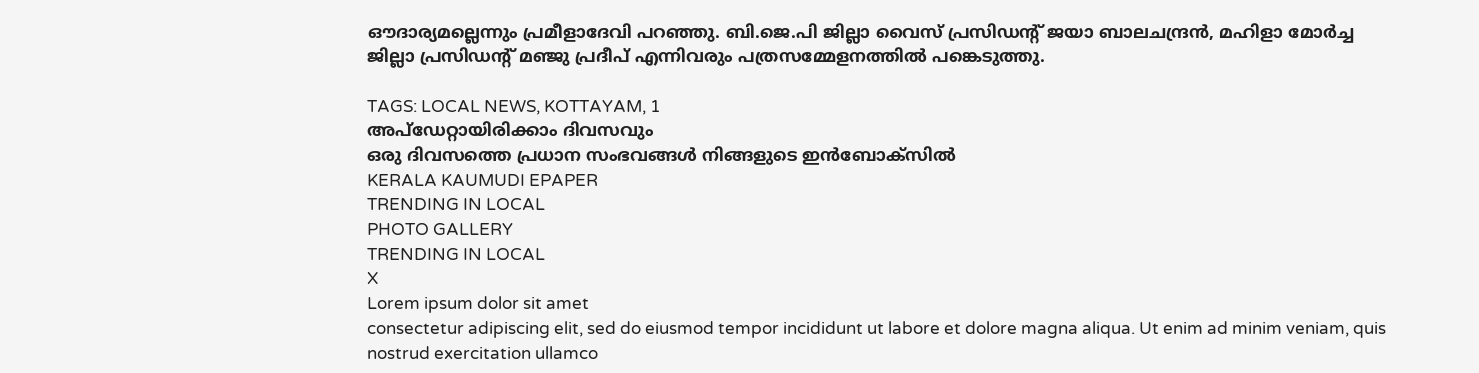ഔദാര്യമല്ലെന്നും പ്രമീളാദേവി പറഞ്ഞു. ബി.ജെ.പി ജില്ലാ വൈസ് പ്രസിഡന്റ് ജയാ ബാലചന്ദ്രൻ, മഹിളാ മോർച്ച ജില്ലാ പ്രസിഡന്റ് മഞ്ജു പ്രദീപ് എന്നിവരും പത്രസമ്മേളനത്തിൽ പങ്കെടുത്തു.

TAGS: LOCAL NEWS, KOTTAYAM, 1
അപ്ഡേറ്റായിരിക്കാം ദിവസവും
ഒരു ദിവസത്തെ പ്രധാന സംഭവങ്ങൾ നിങ്ങളുടെ ഇൻബോക്സിൽ
KERALA KAUMUDI EPAPER
TRENDING IN LOCAL
PHOTO GALLERY
TRENDING IN LOCAL
X
Lorem ipsum dolor sit amet
consectetur adipiscing elit, sed do eiusmod tempor incididunt ut labore et dolore magna aliqua. Ut enim ad minim veniam, quis nostrud exercitation ullamco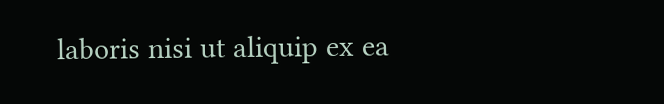laboris nisi ut aliquip ex ea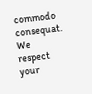commodo consequat.
We respect your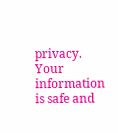privacy. Your information is safe and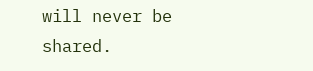will never be shared.